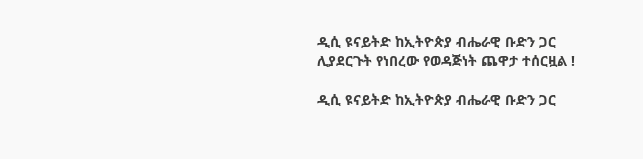ዲሲ ዩናይትድ ከኢትዮጵያ ብሔራዊ ቡድን ጋር ሊያደርጉት የነበረው የወዳጅነት ጨዋታ ተሰርዟል !

ዲሲ ዩናይትድ ከኢትዮጵያ ብሔራዊ ቡድን ጋር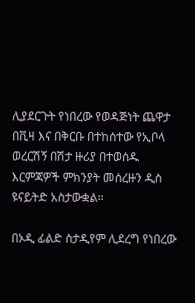ሊያደርጉት የነበረው የወዳጅነት ጨዋታ በቪዛ እና በቅርቡ በተከሰተው የኢቦላ ወረርሽኝ በሽታ ዙሪያ በተወሰዱ እርምጃዎች ምክንያት መሰረዙን ዲስ ዩናይትድ አስታውቋል።

በኦዲ ፊልድ ስታዲየም ሊደረግ የነበረው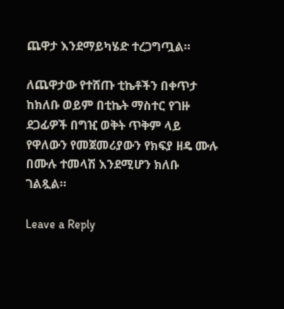ጨዋታ እንደማይካሄድ ተረጋግጧል።

ለጨዋታው የተሸጡ ቲኬቶችን በቀጥታ ከክለቡ ወይም በቲኬት ማስተር የገዙ ደጋፊዎች በግዢ ወቅት ጥቅም ላይ የዋለውን የመጀመሪያውን የክፍያ ዘዴ ሙሉ በሙሉ ተመላሽ እንደሚሆን ክለቡ ገልጿል።

Leave a Reply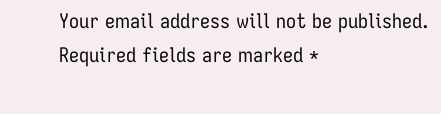Your email address will not be published. Required fields are marked *